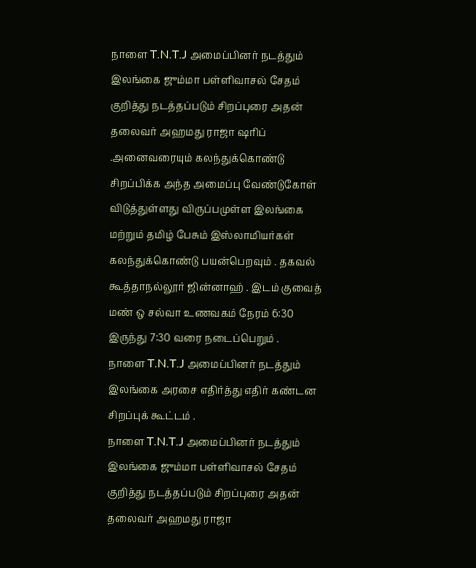நாளை T.N.T.J அமைப்பினர் நடத்தும் இலங்கை ஜும்மா பள்ளிவாசல் சேதம் குறித்து நடத்தப்படும் சிறப்புரை அதன் தலைவர் அஹமது ராஜா ஷரிப் .அனைவரையும் கலந்துக்கொண்டு சிறப்பிக்க அந்த அமைப்பு வேண்டுகோள் விடுத்துள்ளது விருப்பமுள்ள இலங்கை மற்றும் தமிழ் பேசும் இஸ்லாமியர்கள் கலந்துக்கொண்டு பயன்பெறவும் . தகவல் கூத்தாநல்லூர் ஜின்னாஹ் . இடம் குவைத் மண் ஒ சல்வா உணவகம் நேரம் 6:30 இருந்து 7:30 வரை நடைப்பெறும் .
நாளை T.N.T.J அமைப்பினர் நடத்தும் இலங்கை அரசை எதிர்த்து எதிர் கண்டன சிறப்புக் கூட்டம் .
நாளை T.N.T.J அமைப்பினர் நடத்தும் இலங்கை ஜும்மா பள்ளிவாசல் சேதம் குறித்து நடத்தப்படும் சிறப்புரை அதன் தலைவர் அஹமது ராஜா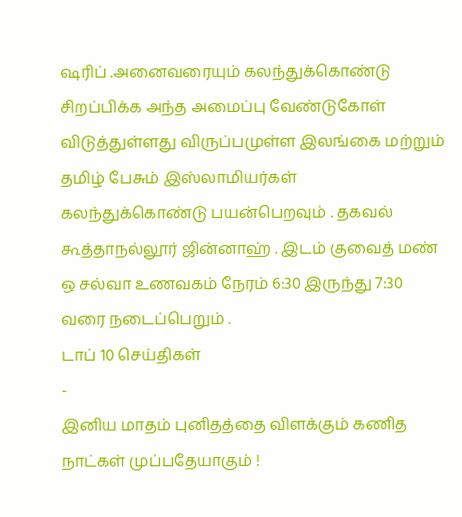ஷரிப் .அனைவரையும் கலந்துக்கொண்டு சிறப்பிக்க அந்த அமைப்பு வேண்டுகோள் விடுத்துள்ளது விருப்பமுள்ள இலங்கை மற்றும் தமிழ் பேசும் இஸ்லாமியர்கள் கலந்துக்கொண்டு பயன்பெறவும் . தகவல் கூத்தாநல்லூர் ஜின்னாஹ் . இடம் குவைத் மண் ஒ சல்வா உணவகம் நேரம் 6:30 இருந்து 7:30 வரை நடைப்பெறும் .
டாப் 10 செய்திகள்
-
இனிய மாதம் புனிதத்தை விளக்கும் கணித நாட்கள் முப்பதேயாகும் !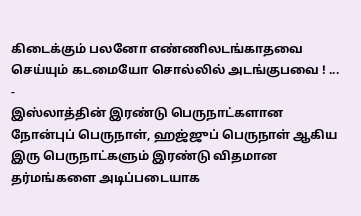கிடைக்கும் பலனோ எண்ணிலடங்காதவை செய்யும் கடமையோ சொல்லில் அடங்குபவை ! ...
-
இஸ்லாத்தின் இரண்டு பெருநாட்களான நோன்புப் பெருநாள், ஹஜ்ஜுப் பெருநாள் ஆகிய இரு பெருநாட்களும் இரண்டு விதமான தர்மங்களை அடிப்படையாக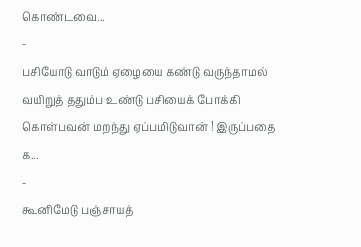கொண்டவை...
-
பசியோடு வாடும் ஏழையை கண்டு வருந்தாமல் வயிறுத் ததும்ப உண்டு பசியைக் போக்கி கொள்பவன் மறந்து ஏப்பமிடுவான் ! இருப்பதை க...
-
கூனிமேடு பஞ்சாயத்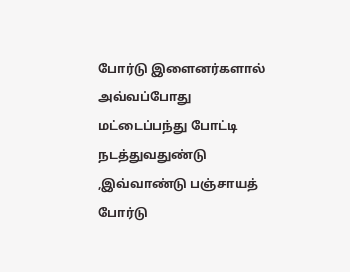போர்டு இளைனர்களால் அவ்வப்போது மட்டைப்பந்து போட்டி நடத்துவதுண்டு ,இவ்வாண்டு பஞ்சாயத் போர்டு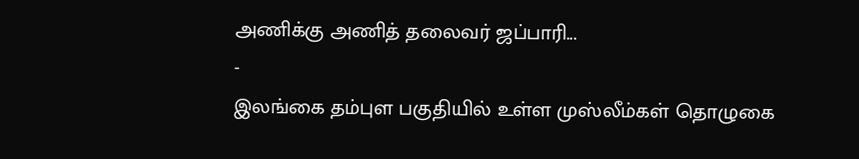அணிக்கு அணித் தலைவர் ஜப்பாரி...
-
இலங்கை தம்புள பகுதியில் உள்ள முஸ்லீம்கள் தொழுகை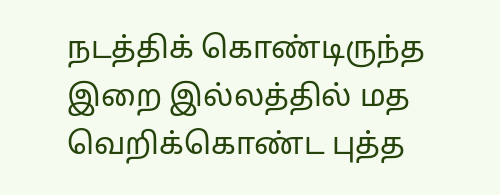நடத்திக் கொண்டிருந்த இறை இல்லத்தில் மத வெறிக்கொண்ட புத்த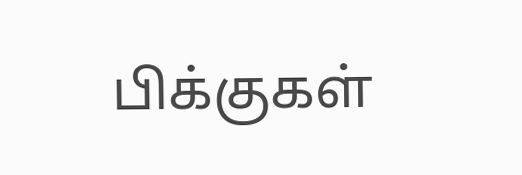பிக்குகள்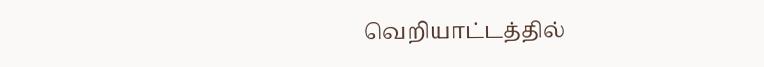வெறியாட்டத்தில்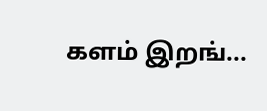களம் இறங்...